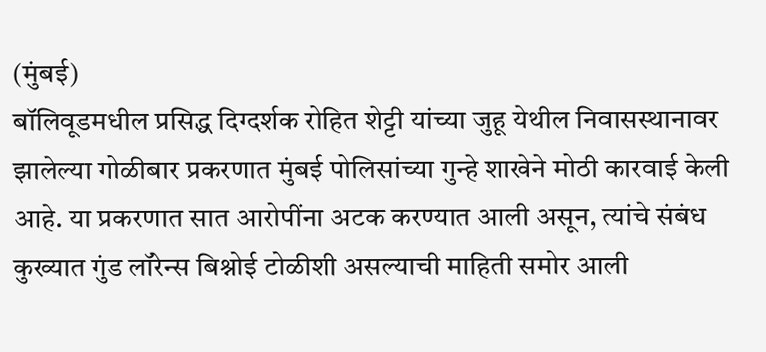(मुंबई)
बॉलिवूडमधील प्रसिद्ध दिग्दर्शक रोहित शेट्टी यांच्या जुहू येथील निवासस्थानावर झालेल्या गोळीबार प्रकरणात मुंबई पोलिसांच्या गुन्हे शाखेने मोठी कारवाई केली आहे. या प्रकरणात सात आरोपींना अटक करण्यात आली असून, त्यांचे संबंध कुख्यात गुंड लॉरेन्स बिश्नोई टोळीशी असल्याची माहिती समोर आली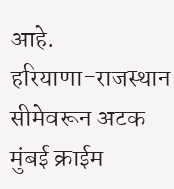आहे.
हरियाणा-राजस्थान सीमेवरून अटक
मुंबई क्राईम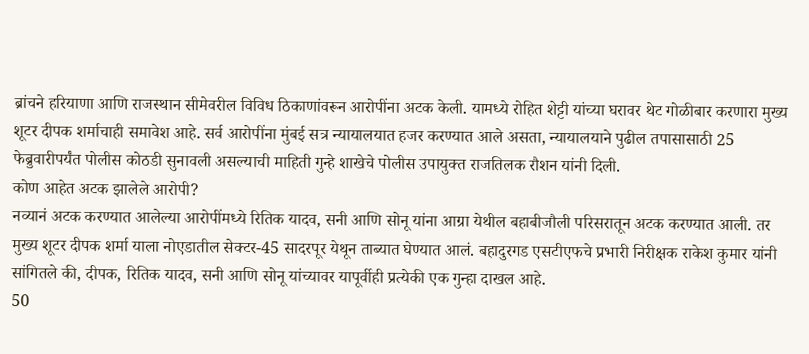ब्रांचने हरियाणा आणि राजस्थान सीमेवरील विविध ठिकाणांवरून आरोपींना अटक केली. यामध्ये रोहित शेट्टी यांच्या घरावर थेट गोळीबार करणारा मुख्य शूटर दीपक शर्माचाही समावेश आहे. सर्व आरोपींना मुंबई सत्र न्यायालयात हजर करण्यात आले असता, न्यायालयाने पुढील तपासासाठी 25 फेब्रुवारीपर्यंत पोलीस कोठडी सुनावली असल्याची माहिती गुन्हे शाखेचे पोलीस उपायुक्त राजतिलक रौशन यांनी दिली.
कोण आहेत अटक झालेले आरोपी?
नव्यानं अटक करण्यात आलेल्या आरोपींमध्ये रितिक यादव, सनी आणि सोनू यांना आग्रा येथील बहाबीजौली परिसरातून अटक करण्यात आली. तर मुख्य शूटर दीपक शर्मा याला नोएडातील सेक्टर-45 सादरपूर येथून ताब्यात घेण्यात आलं. बहादुरगड एसटीएफचे प्रभारी निरीक्षक राकेश कुमार यांनी सांगितले की, दीपक, रितिक यादव, सनी आणि सोनू यांच्यावर यापूर्वीही प्रत्येकी एक गुन्हा दाखल आहे.
50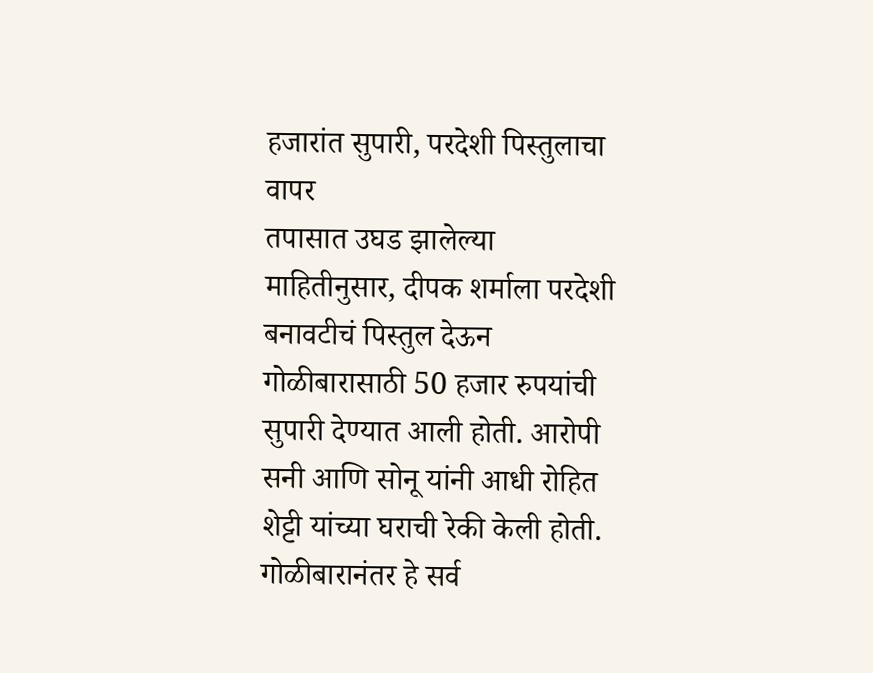हजारांत सुपारी, परदेशी पिस्तुलाचा वापर
तपासात उघड झालेल्या माहितीनुसार, दीपक शर्माला परदेशी बनावटीचं पिस्तुल देऊन गोळीबारासाठी 50 हजार रुपयांची सुपारी देण्यात आली होती. आरोपी सनी आणि सोनू यांनी आधी रोहित शेट्टी यांच्या घराची रेकी केली होती. गोळीबारानंतर हे सर्व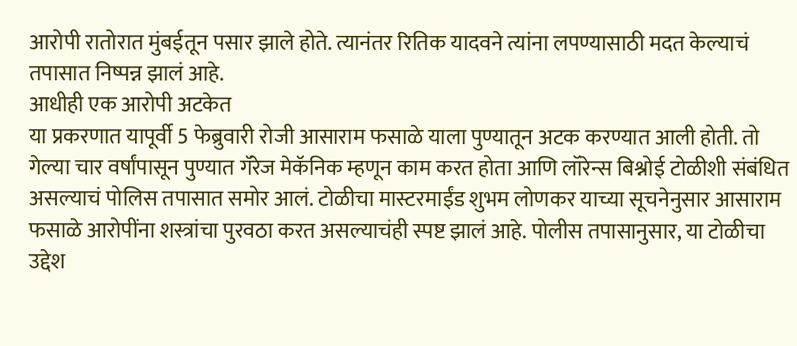आरोपी रातोरात मुंबईतून पसार झाले होते. त्यानंतर रितिक यादवने त्यांना लपण्यासाठी मदत केल्याचं तपासात निष्पन्न झालं आहे.
आधीही एक आरोपी अटकेत
या प्रकरणात यापूर्वी 5 फेब्रुवारी रोजी आसाराम फसाळे याला पुण्यातून अटक करण्यात आली होती. तो गेल्या चार वर्षांपासून पुण्यात गॅरेज मेकॅनिक म्हणून काम करत होता आणि लॉरेन्स बिश्नोई टोळीशी संबंधित असल्याचं पोलिस तपासात समोर आलं. टोळीचा मास्टरमाईंड शुभम लोणकर याच्या सूचनेनुसार आसाराम फसाळे आरोपींना शस्त्रांचा पुरवठा करत असल्याचंही स्पष्ट झालं आहे. पोलीस तपासानुसार, या टोळीचा उद्देश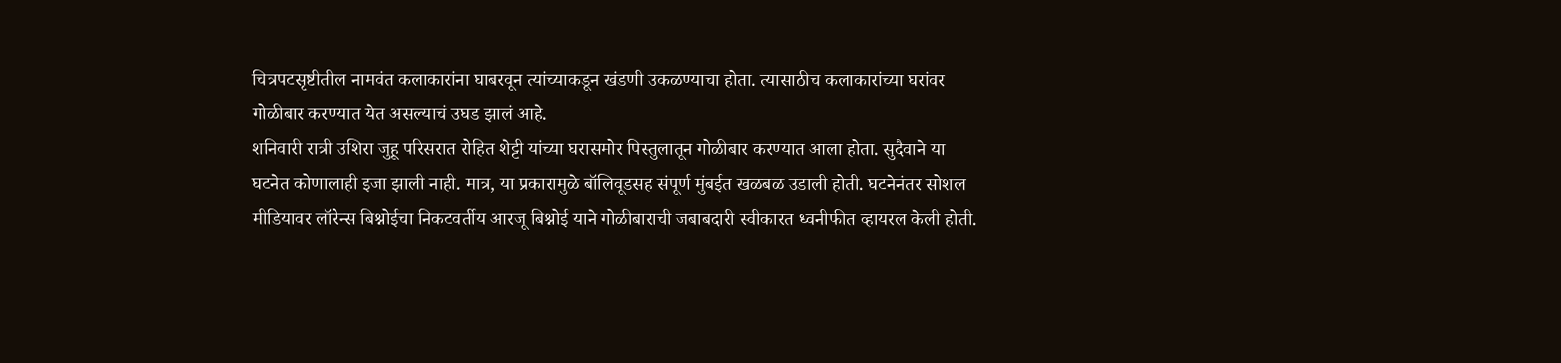चित्रपटसृष्टीतील नामवंत कलाकारांना घाबरवून त्यांच्याकडून खंडणी उकळण्याचा होता. त्यासाठीच कलाकारांच्या घरांवर गोळीबार करण्यात येत असल्याचं उघड झालं आहे.
शनिवारी रात्री उशिरा जुहू परिसरात रोहित शेट्टी यांच्या घरासमोर पिस्तुलातून गोळीबार करण्यात आला होता. सुदैवाने या घटनेत कोणालाही इजा झाली नाही. मात्र, या प्रकारामुळे बॉलिवूडसह संपूर्ण मुंबईत खळबळ उडाली होती. घटनेनंतर सोशल मीडियावर लॉरेन्स बिश्नोईचा निकटवर्तीय आरजू बिश्नोई याने गोळीबाराची जबाबदारी स्वीकारत ध्वनीफीत व्हायरल केली होती.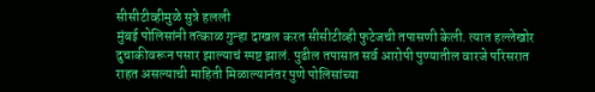सीसीटीव्हीमुळे सुत्रे हलली
मुंबई पोलिसांनी तत्काळ गुन्हा दाखल करत सीसीटीव्ही फुटेजची तपासणी केली. त्यात हल्लेखोर दुचाकीवरून पसार झाल्याचं स्पष्ट झालं. पुढील तपासात सर्व आरोपी पुण्यातील वारजे परिसरात राहत असल्याची माहिती मिळाल्यानंतर पुणे पोलिसांच्या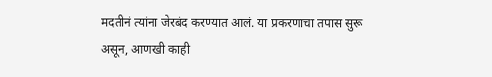मदतीनं त्यांना जेरबंद करण्यात आलं. या प्रकरणाचा तपास सुरू असून, आणखी काही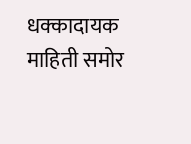धक्कादायक माहिती समोर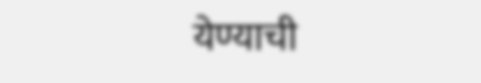येण्याची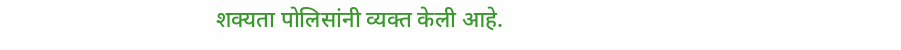शक्यता पोलिसांनी व्यक्त केली आहे.